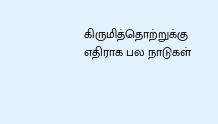கிருமித்தொற்றுக்கு எதிராக பல நாடுகள்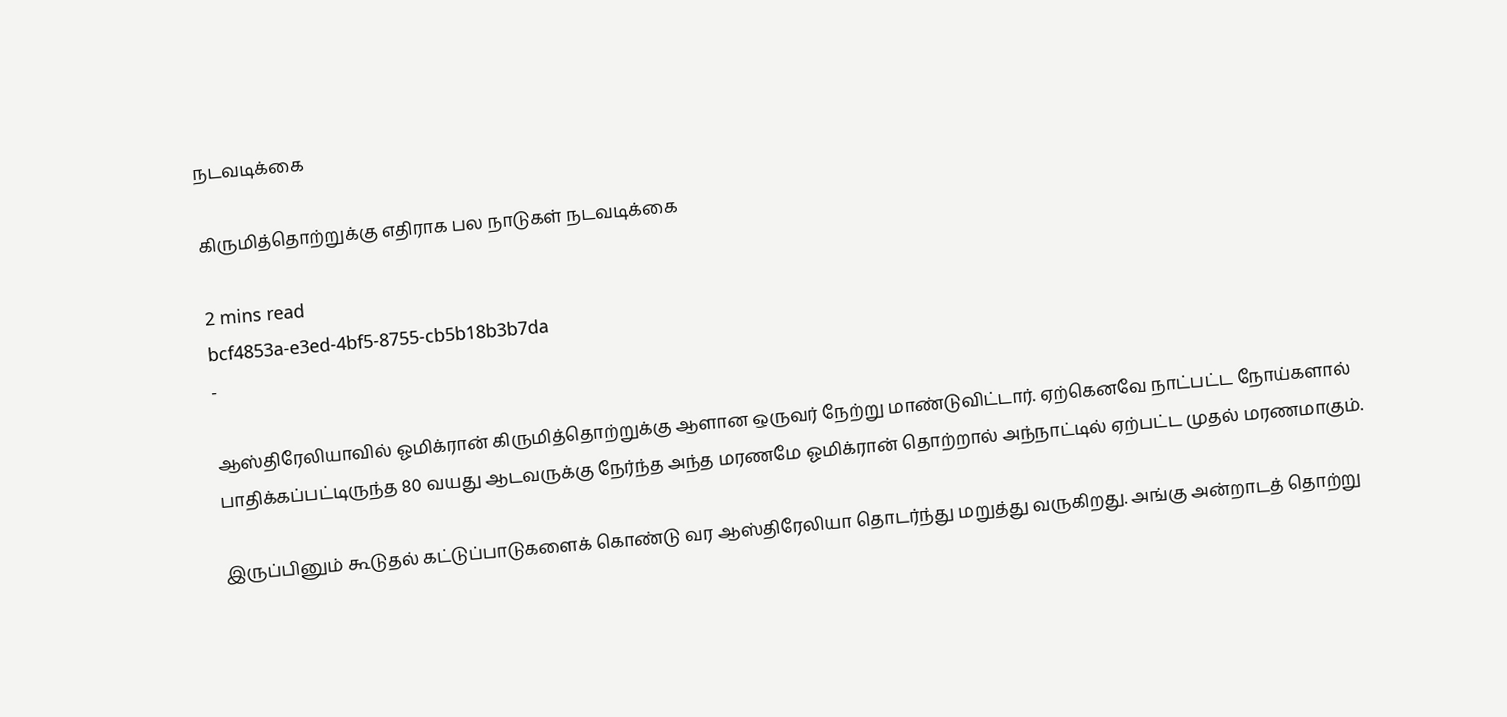நடவடிக்கை

கிருமித்தொற்றுக்கு எதிராக பல நாடுகள் நடவடிக்கை

2 mins read
bcf4853a-e3ed-4bf5-8755-cb5b18b3b7da
-

ஆஸ்திரேலியாவில் ஓமிக்ரான் கிருமித்தொற்றுக்கு ஆளான ஒருவர் நேற்று மாண்டுவிட்டார். ஏற்கெனவே நாட்பட்ட நோய்களால் பாதிக்கப்பட்டிருந்த 80 வயது ஆடவருக்கு நேர்ந்த அந்த மரணமே ஓமிக்ரான் தொற்றால் அந்நாட்டில் ஏற்பட்ட முதல் மரணமாகும்.

இருப்பினும் கூடுதல் கட்டுப்பாடுகளைக் கொண்டு வர ஆஸ்திரேலியா தொடர்ந்து மறுத்து வருகிறது. அங்கு அன்றாடத் தொற்று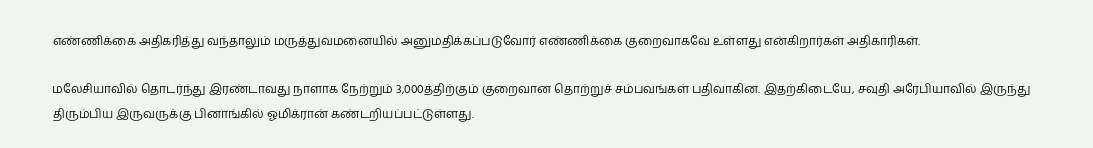எண்ணிக்கை அதிகரித்து வந்தாலும் மருத்துவமனையில் அனுமதிக்கப்படுவோர் எண்ணிக்கை குறைவாகவே உள்ளது என்கிறார்கள் அதிகாரிகள்.

மலேசியாவில் தொடர்ந்து இரண்டாவது நாளாக நேற்றும் 3,000த்திற்கும் குறைவான தொற்றுச் சம்பவங்கள் பதிவாகின. இதற்கிடையே, சவுதி அரேபியாவில் இருந்து திரும்பிய இருவருக்கு பினாங்கில் ஓமிக்ரான் கண்டறியப்பட்டுள்ளது.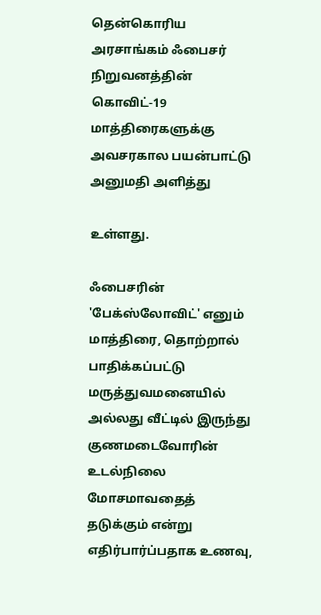தென்கொரிய அரசாங்கம் ஃபைசர் நிறுவனத்தின் கொவிட்-19 மாத்திரைகளுக்கு அவசரகால பயன்பாட்டு அனுமதி அளித்து

உள்ளது.

ஃபைசரின் 'பேக்ஸ்லோவிட்' எனும் மாத்திரை, தொற்றால் பாதிக்கப்பட்டு மருத்துவமனையில் அல்லது வீட்டில் இருந்து குணமடைவோரின் உடல்நிலை மோசமாவதைத் தடுக்கும் என்று எதிர்பார்ப்பதாக உணவு,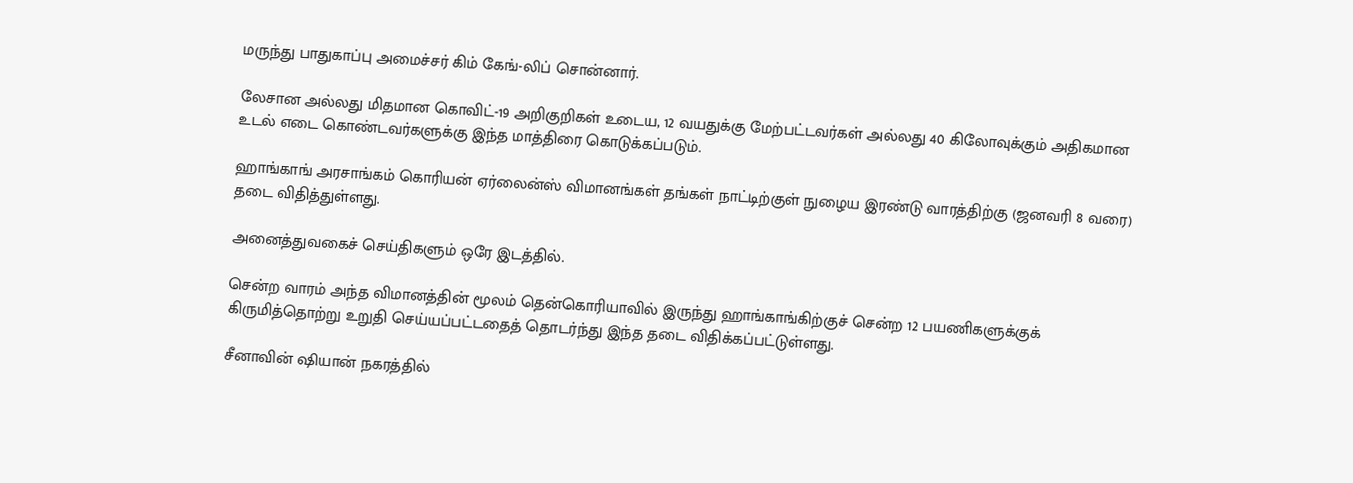மருந்து பாதுகாப்பு அமைச்சர் கிம் கேங்-லிப் சொன்னார்.

லேசான அல்லது மிதமான கொவிட்-19 அறிகுறிகள் உடைய, 12 வயதுக்கு மேற்பட்டவர்கள் அல்லது 40 கிலோவுக்கும் அதிகமான உடல் எடை கொண்டவர்களுக்கு இந்த மாத்திரை கொடுக்கப்படும்.

ஹாங்காங் அரசாங்கம் கொரியன் ஏர்லைன்ஸ் விமானங்கள் தங்கள் நாட்டிற்குள் நுழைய இரண்டு வாரத்திற்கு (ஜனவரி 8 வரை) தடை விதித்துள்ளது.

அனைத்துவகைச் செய்திகளும் ஒரே இடத்தில்.

சென்ற வாரம் அந்த விமானத்தின் மூலம் தென்கொரியாவில் இருந்து ஹாங்காங்கிற்குச் சென்ற 12 பயணிகளுக்குக் கிருமித்தொற்று உறுதி செய்யப்பட்டதைத் தொடர்ந்து இந்த தடை விதிக்கப்பட்டுள்ளது.

சீனாவின் ‌ஷியான் நகரத்தில்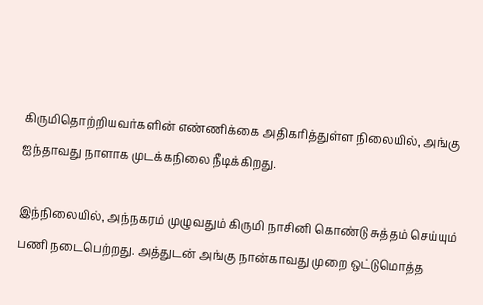கிருமிதொற்றியவர்களின் எண்ணிக்கை அதிகரித்துள்ள நிலையில், அங்கு ஐந்தாவது நாளாக முடக்கநிலை நீடிக்கிறது.

இந்நிலையில், அந்நகரம் முழுவதும் கிருமி நாசினி கொண்டு சுத்தம் செய்யும் பணி நடைபெற்றது. அத்துடன் அங்கு நான்காவது முறை ஒட்டுமொத்த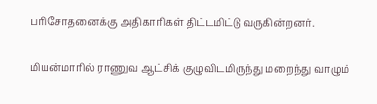பரிசோதனைக்கு அதிகாரிகள் திட்டமிட்டு வருகின்றனர்.

மியன்மாரில் ராணுவ ஆட்சிக் குழுவிடமிருந்து மறைந்து வாழும்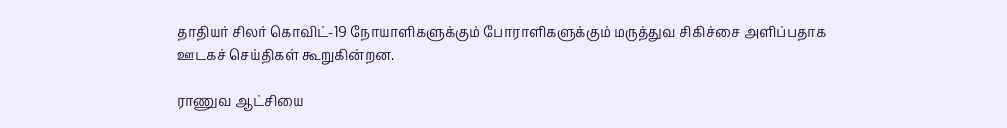தாதியர் சிலர் கொவிட்-19 நோயாளிகளுக்கும் போராளிகளுக்கும் மருத்துவ சிகிச்சை அளிப்பதாக ஊடகச் செய்திகள் கூறுகின்றன.

ராணுவ ஆட்சியை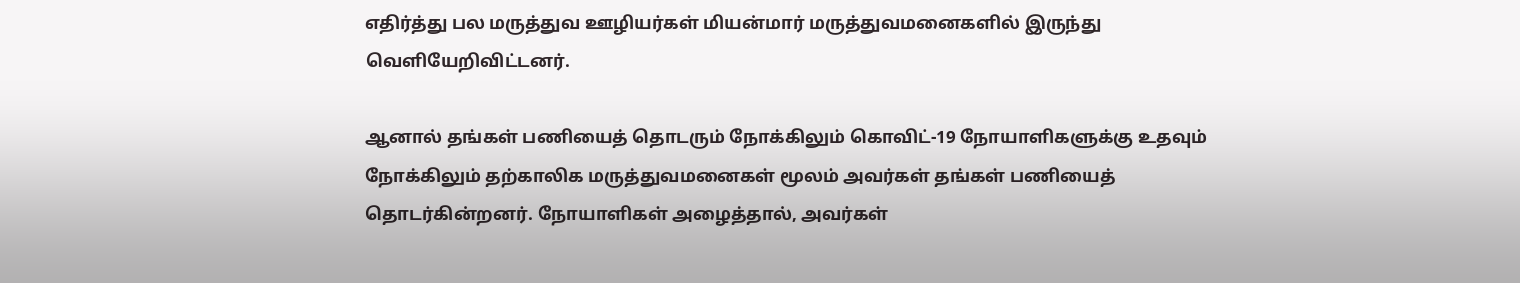எதிர்த்து பல மருத்துவ ஊழியர்கள் மியன்மார் மருத்துவமனைகளில் இருந்து வெளியேறிவிட்டனர்.

ஆனால் தங்கள் பணியைத் தொடரும் நோக்கிலும் கொவிட்-19 நோயாளிகளுக்கு உதவும் நோக்கிலும் தற்காலிக மருத்துவமனைகள் மூலம் அவர்கள் தங்கள் பணியைத் தொடர்கின்றனர். நோயாளிகள் அழைத்தால், அவர்கள்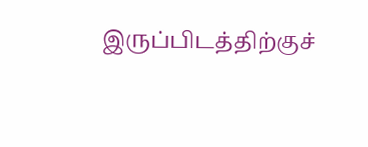இருப்பிடத்திற்குச்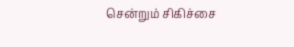சென்றும் சிகிச்சை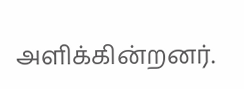அளிக்கின்றனர்.